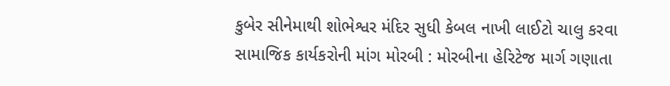કુબેર સીનેમાથી શોભેશ્વર મંદિર સુધી કેબલ નાખી લાઈટો ચાલુ કરવા સામાજિક કાર્યકરોની માંગ મોરબી : મોરબીના હેરિટેજ માર્ગ ગણાતા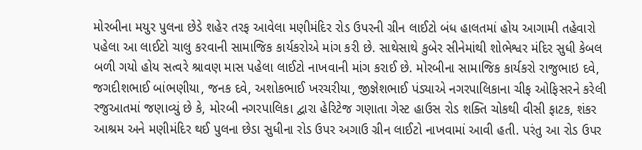મોરબીના મયુર પુલના છેડે શહેર તરફ આવેલા મણીમંદિર રોડ ઉપરની ગ્રીન લાઈટો બંધ હાલતમાં હોય આગામી તહેવારો પહેલા આ લાઈટો ચાલુ કરવાની સામાજિક કાર્યકરોએ માંગ કરી છે. સાથેસાથે કુબેર સીનેમાંથી શોભેશ્વર મંદિર સુધી કેબલ બળી ગયો હોય સત્વરે શ્રાવણ માસ પહેલા લાઈટો નાખવાની માંગ કરાઈ છે. મોરબીના સામાજિક કાર્યકરો રાજુભાઇ દવે, જગદીશભાઈ બાંભણીયા, જનક દવે, અશોકભાઈ ખરચરીયા, જીજ્ઞેશભાઈ પંડ્યાએ નગરપાલિકાના ચીફ ઓફિસરને કરેલી રજુઆતમાં જણાવ્યું છે કે, મોરબી નગરપાલિકા દ્વારા હેરિટેજ ગણાતા ગેસ્ટ હાઉસ રોડ શક્તિ ચોકથી વીસી ફાટક, શંકર આશ્રમ અને મણીમંદિર થઈ પુલના છેડા સુધીના રોડ ઉપર અગાઉ ગ્રીન લાઈટો નાખવામાં આવી હતી. પરંતુ આ રોડ ઉપર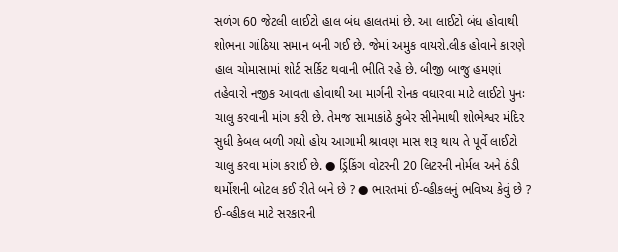સળંગ 60 જેટલી લાઈટો હાલ બંધ હાલતમાં છે. આ લાઈટો બંધ હોવાથી શોભના ગાંઠિયા સમાન બની ગઈ છે. જેમાં અમુક વાયરો.લીક હોવાને કારણે હાલ ચોમાસામાં શોર્ટ સર્કિટ થવાની ભીતિ રહે છે. બીજી બાજુ હમણાં તહેવારો નજીક આવતા હોવાથી આ માર્ગની રોનક વધારવા માટે લાઈટો પુનઃ ચાલુ કરવાની માંગ કરી છે. તેમજ સામાકાંઠે કુબેર સીનેમાથી શોભેશ્વર મંદિર સુધી કેબલ બળી ગયો હોય આગામી શ્રાવણ માસ શરૂ થાય તે પૂર્વે લાઈટો ચાલુ કરવા માંગ કરાઈ છે. ● ડ્રિંકિંગ વોટરની 20 લિટરની નોર્મલ અને ઠંડી થર્મોશની બોટલ કઈ રીતે બને છે ? ● ભારતમાં ઈ-વ્હીકલનું ભવિષ્ય કેવું છે ? ઈ-વ્હીકલ માટે સરકારની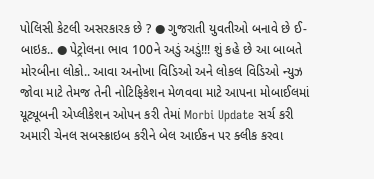પોલિસી કેટલી અસરકારક છે ? ● ગુજરાતી યુવતીઓ બનાવે છે ઈ-બાઇક.. ● પેટ્રોલના ભાવ 100ને અડું અડું!!! શું કહે છે આ બાબતે મોરબીના લોકો.. આવા અનોખા વિડિઓ અને લોકલ વિડિઓ ન્યુઝ જોવા માટે તેમજ તેની નોટિફિકેશન મેળવવા માટે આપના મોબાઈલમાં યૂટ્યૂબની એપ્લીકેશન ઓપન કરી તેમાં Morbi Update સર્ચ કરી અમારી ચેનલ સબસ્ક્રાઇબ કરીને બેલ આઈકન પર ક્લીક કરવા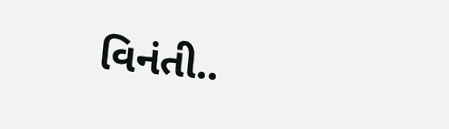વિનંતી..